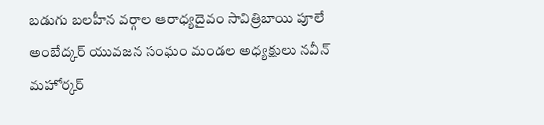బడుగు బలహీన వర్గాల ఆరాధ్యదైవం సావిత్రిబాయి పూలే
అంబేద్కర్ యువజన సంఘం మండల అధ్యక్షులు నవీన్ మహోర్కర్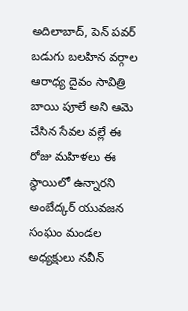అదిలాబాద్, పెన్ పవర్
బడుగు బలహిన వర్గాల ఆరాధ్య దైవం సావిత్రి బాయి పూలే అని ఆమె చేసిన సేవల వల్లే ఈ రోజు మహిళలు ఈ స్థాయిలో ఉన్నారని అంబేద్కర్ యువజన సంఘం మండల అధ్యక్షులు నవీన్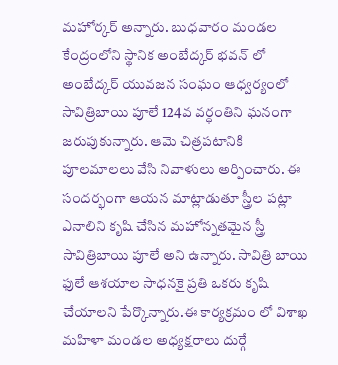మహోర్కర్ అన్నారు. బుధవారం మండల కేంద్రంలోని స్థానిక అంబేద్కర్ భవన్ లో అంబేద్కర్ యువజన సంఘం ఆధ్వర్యంలో సావిత్రిబాయి పూలే 124వ వర్ధంతిని ఘనంగా జరుపుకున్నారు. ఆమె చిత్రపటానికి పూలమాలలు వేసి నివాళులు అర్పించారు. ఈ సందర్భంగా ఆయన మాట్లాడుతూ స్త్రీల పట్లా ఎనాలిని కృషి చేసిన మహోన్నతమైన స్త్రీ సావిత్రిబాయి పూలే అని ఉన్నారు. సావిత్రి బాయి ఫులే ఆశయాల సాధనకై ప్రతి ఒకరు కృషి చేయాలని పేర్కొన్నారు.ఈ కార్యక్రమం లో విశాఖ మహిళా మండల అధ్యక్షరాలు దుర్గే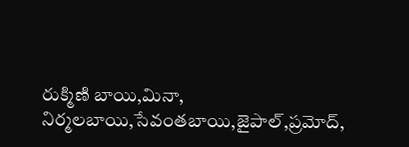రుక్మిణి బాయి,మినా, నిర్మలబాయి,సేవంతబాయి,జైపాల్,ప్రమోద్,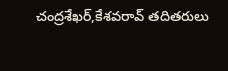చంద్రశేఖర్,కేశవరావ్ తదితరులు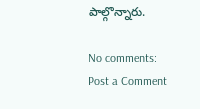పాల్గొన్నారు.

No comments:
Post a Comment